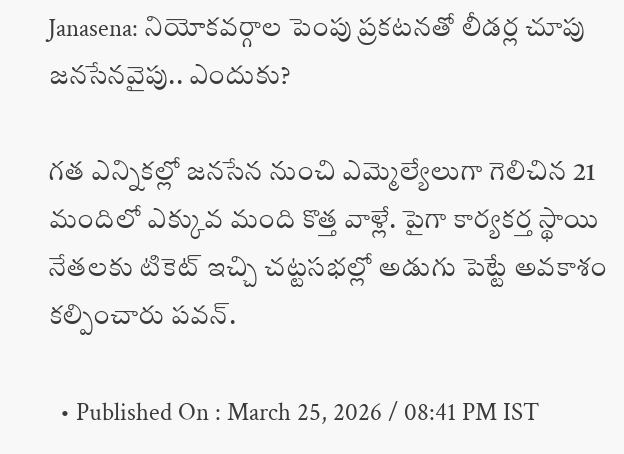Janasena: నియోకవర్గాల పెంపు ప్రకటనతో లీడర్ల చూపు జనసేనవైపు.. ఎందుకు?

గత ఎన్నికల్లో జనసేన నుంచి ఎమ్మెల్యేలుగా గెలిచిన 21 మందిలో ఎక్కువ మంది కొత్త వాళ్లే. పైగా కార్యకర్త స్థాయి నేతలకు టికెట్‌ ఇచ్చి చట్టసభల్లో అడుగు పెట్టే అవకాశం కల్పించారు పవన్.

  • Published On : March 25, 2026 / 08:41 PM IST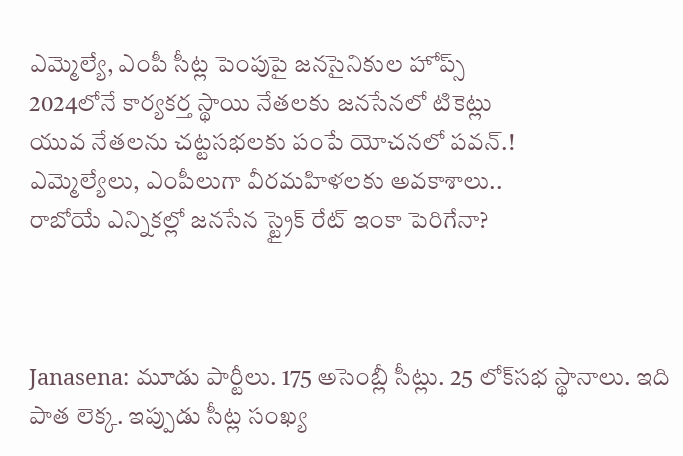ఎమ్మెల్యే, ఎంపీ సీట్ల పెంపుపై జనసైనికుల హోప్స్
2024లోనే కార్యకర్త స్థాయి నేతలకు జనసేనలో టికెట్లు
యువ నేతలను చట్టసభలకు పంపే యోచనలో పవన్.!
ఎమ్మెల్యేలు, ఎంపీలుగా వీరమహిళలకు అవకాశాలు..
రాబోయే ఎన్నికల్లో జనసేన స్ట్రైక్ రేట్‌ ఇంకా పెరిగేనా?



Janasena: మూడు పార్టీలు. 175 అసెంబ్లీ సీట్లు. 25 లోక్‌సభ స్థానాలు. ఇది పాత లెక్క. ఇప్పుడు సీట్ల సంఖ్య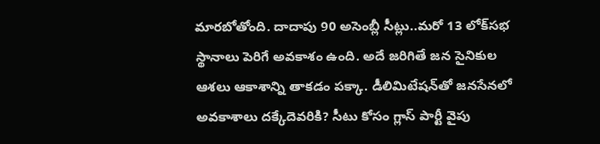మారబోతోంది. దాదాపు 90 అసెంబ్లీ సీట్లు..మరో 13 లోక్‌సభ స్థానాలు పెరిగే అవకాశం ఉంది. అదే జరిగితే జన సైనికుల ఆశలు ఆకాశాన్ని తాకడం పక్కా. డీలిమిటేషన్‌తో జనసేనలో అవకాశాలు దక్కేదెవరికి? సీటు కోసం గ్లాస్‌ పార్టీ వైపు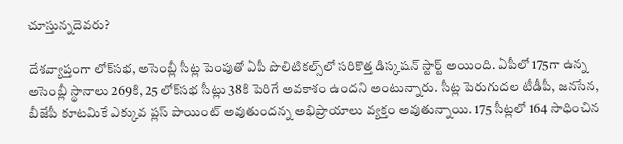చూస్తున్నదెవరు?

దేశవ్యాప్తంగా లోక్‌సభ, అసెంబ్లీ సీట్ల పెంపుతో ఏపీ పొలిటికల్స్‌లో సరికొత్త డిస్కషన్ స్టార్ట్ అయింది. ఏపీలో 175గా ఉన్న అసెంబ్లీ స్థానాలు 269కి, 25 లోక్‌సభ సీట్లు 38కి పెరిగే అవకాశం ఉందని అంటున్నారు. సీట్ల పెరుగుదల టీడీపీ, జనసేన, బీజేపీ కూటమికే ఎక్కువ ప్లస్‌ పాయింట్‌ అవుతుందన్న అభిప్రాయాలు వ్యక్తం అవుతున్నాయి. 175 సీట్లలో 164 సాధించిన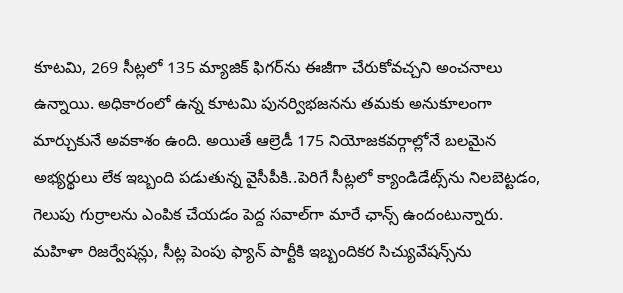కూటమి, 269 సీట్లలో 135 మ్యాజిక్ ఫిగర్‌ను ఈజీగా చేరుకోవచ్చని అంచనాలు ఉన్నాయి. అధికారంలో ఉన్న కూటమి పునర్విభజనను తమకు అనుకూలంగా మార్చుకునే అవకాశం ఉంది. అయితే ఆల్రెడీ 175 నియోజకవర్గాల్లోనే బలమైన అభ్యర్థులు లేక ఇబ్బంది పడుతున్న వైసీపీకి..పెరిగే సీట్లలో క్యాండిడేట్స్‌ను నిలబెట్టడం, గెలుపు గుర్రాలను ఎంపిక చేయడం పెద్ద సవాల్‌గా మారే ఛాన్స్ ఉందంటున్నారు. మహిళా రిజర్వేషన్లు, సీట్ల పెంపు ఫ్యాన్ పార్టీకి ఇబ్బందికర సిచ్యువేషన్స్‌ను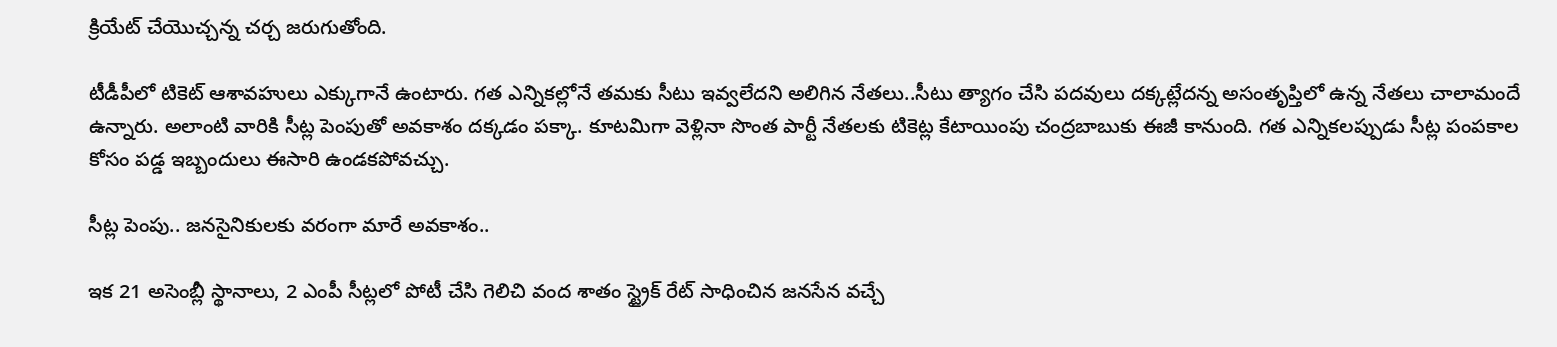క్రియేట్‌ చేయొచ్చన్న చర్చ జరుగుతోంది.

టీడీపీలో టికెట్ ఆశావహులు ఎక్కుగానే ఉంటారు. గత ఎన్నికల్లోనే తమకు సీటు ఇవ్వలేదని అలిగిన నేతలు..సీటు త్యాగం చేసి పదవులు దక్కట్లేదన్న అసంతృప్తిలో ఉన్న నేతలు చాలామందే ఉన్నారు. అలాంటి వారికి సీట్ల పెంపుతో అవకాశం దక్కడం పక్కా. కూటమిగా వెళ్లినా సొంత పార్టీ నేతలకు టికెట్ల కేటాయింపు చంద్రబాబుకు ఈజీ కానుంది. గత ఎన్నికలప్పుడు సీట్ల పంపకాల కోసం పడ్డ ఇబ్బందులు ఈసారి ఉండకపోవచ్చు.

సీట్ల పెంపు.. జనసైనికులకు వరంగా మారే అవకాశం..

ఇక 21 అసెంబ్లీ స్థానాలు, 2 ఎంపీ సీట్లలో పోటీ చేసి గెలిచి వంద శాతం స్ట్రైక్ రేట్‌ సాధించిన జనసేన వచ్చే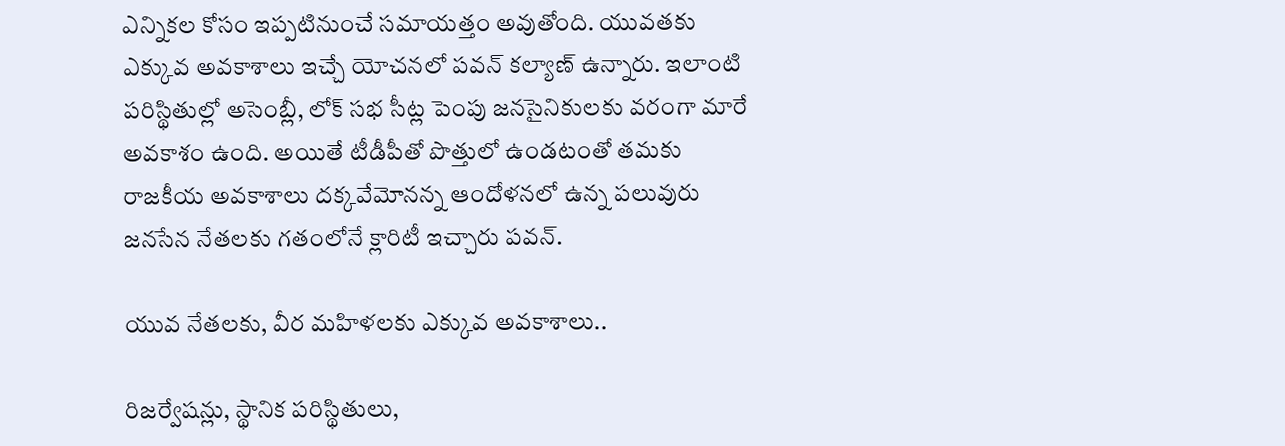ఎన్నికల కోసం ఇప్పటినుంచే సమాయత్తం అవుతోంది. యువతకు ఎక్కువ అవకాశాలు ఇచ్చే యోచనలో పవన్‌ కల్యాణ్ ఉన్నారు. ఇలాంటి పరిస్థితుల్లో అసెంబ్లీ, లోక్ సభ సీట్ల పెంపు జనసైనికులకు వరంగా మారే అవకాశం ఉంది. అయితే టీడీపీతో పొత్తులో ఉండటంతో తమకు రాజకీయ అవకాశాలు దక్కవేమోనన్న ఆందోళనలో ఉన్న పలువురు జనసేన నేతలకు గతంలోనే క్లారిటీ ఇచ్చారు పవన్.

యువ నేతలకు, వీర మహిళలకు ఎక్కువ అవకాశాలు..

రిజర్వేషన్లు, స్థానిక పరిస్థితులు,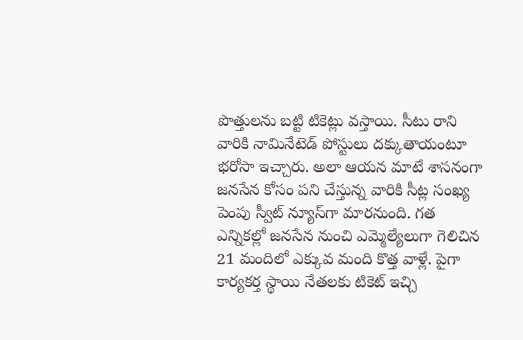పొత్తులను బట్టి టికెట్లు వస్తాయి. సీటు రాని వారికి నామినేటెడ్‌ పోస్టులు దక్కుతాయంటూ భరోసా ఇచ్చారు. అలా ఆయన మాటే శాసనంగా జనసేన కోసం పని చేస్తున్న వారికి సీట్ల సంఖ్య పెంపు స్వీట్‌ న్యూస్‌గా మారనుంది. గత ఎన్నికల్లో జనసేన నుంచి ఎమ్మెల్యేలుగా గెలిచిన 21 మందిలో ఎక్కువ మంది కొత్త వాళ్లే. పైగా కార్యకర్త స్థాయి నేతలకు టికెట్‌ ఇచ్చి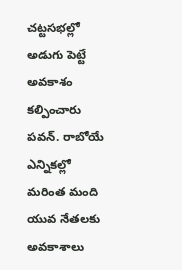చట్టసభల్లో అడుగు పెట్టే అవకాశం కల్పించారు పవన్. రాబోయే ఎన్నికల్లో మరింత మంది యువ నేతలకు అవకాశాలు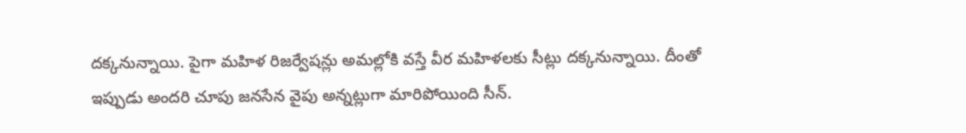దక్కనున్నాయి. పైగా మహిళ రిజర్వేషన్లు అమల్లోకి వస్తే వీర మహిళలకు సీట్లు దక్కనున్నాయి. దీంతో ఇప్పుడు అందరి చూపు జనసేన వైపు అన్నట్లుగా మారిపోయింది సీన్.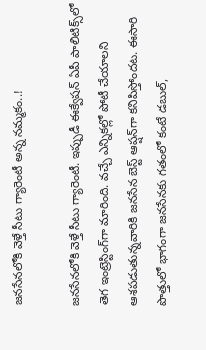జనసేనలోకి వెళ్తే సీటు గ్యారెంటీ అన్న నమ్మకం..!

జనసేనలోకి వెళ్తే సీటు గ్యారెంటీ. ఇప్పుడీ ఈక్వేషన్ ఏపీ పాలిటిక్స్‌లో తెగ ఇంట్రెస్టింగ్‌గా మారింది. వచ్చే ఎన్నికల్లో పోటీ చేయాలని ఆశపడుతున్నవారికి జనసేన బెస్ట్ ఆప్షన్‌గా కనిపిస్తోందట. ఈసారి పొత్తులో భాగంగా జనసేనకు గతంలో కంటే డబుల్‌,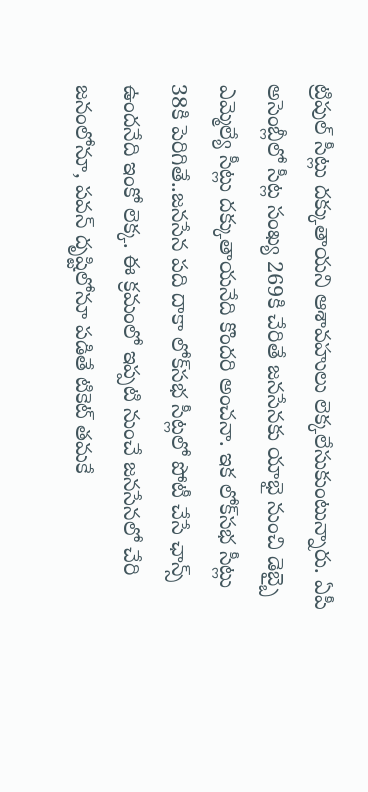ట్రిపుల్‌ సీట్లు దక్కుతాయని ఆశావహులు లెక్కలేసుకుంటున్నారు. ఏపీ అసెంబ్లీలో సీట్ల సంఖ్య 269కి చేరితే జనసేనకు యాభై నుంచి డెబ్బై ఎమ్మెల్యే సీట్లు దక్కుతాయనేది కొందరి అంచనా. ఇక లోక్‌సభ సీట్లు 38కి పెరిగితే..జనసేన పది దాకా లోక్‌సభ సీట్లలో పోటీ చేసే ఛాన్స్ ఉందనేది ఇంకో లెక్క. ఈ క్రమంలో ఇప్పటి నుంచే జనసేనలో చేరి జనంలోనూ, పవన్‌ దృష్టిలోనూ పడితే టికెట్ తమకే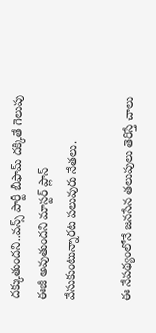దక్కుతుందని..వన్స్ పార్టీ బీఫామ్‌ దక్కితే గెలుపు ఈజీ అవుతుందని మాస్టర్ ప్లాన్ వేసుకుంటున్నారట పలువురు నేతలు.

ఈ నేపథ్యంలోనే జనసేన తలుపులు తెరిస్తే చాలు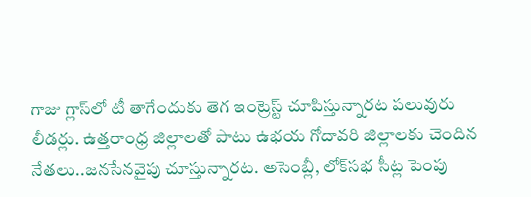గాజు గ్లాస్‌లో టీ తాగేందుకు తెగ ఇంట్రెస్ట్ చూపిస్తున్నారట పలువురు లీడర్లు. ఉత్తరాంధ్ర జిల్లాలతో పాటు ఉభయ గోదావరి జిల్లాలకు చెందిన నేతలు..జనసేనవైపు చూస్తున్నారట. అసెంబ్లీ, లోక్‌సభ సీట్ల పెంపు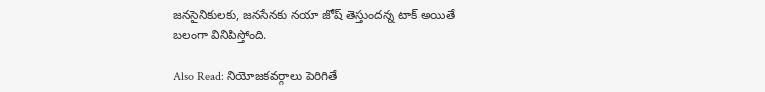జనసైనికులకు, జనసేనకు నయా జోష్‌ తెస్తుందన్న టాక్ అయితే బలంగా వినిపిస్తోంది.

Also Read: నియోజకవర్గాలు పెరిగితే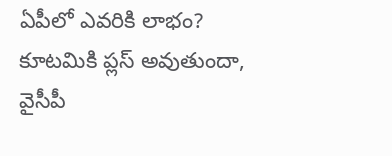ఏపీలో ఎవరికి లాభం? కూటమికి ప్లస్ అవుతుందా, వైసీపీ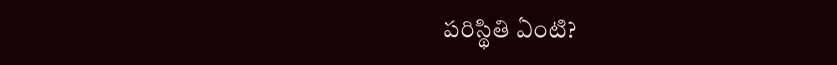పరిస్థితి ఏంటి?